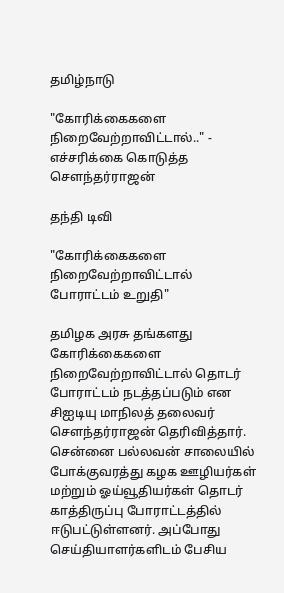தமிழ்நாடு

"கோரிக்கைகளை நிறைவேற்றாவிட்டால்.." - எச்சரிக்கை கொடுத்த சௌந்தர்ராஜன்

தந்தி டிவி

"கோரிக்கைகளை நிறைவேற்றாவிட்டால் போராட்டம் உறுதி"

தமிழக அரசு தங்களது கோரிக்கைகளை நிறைவேற்றாவிட்டால் தொடர் போராட்டம் நடத்தப்படும் என சிஐடியு மாநிலத் தலைவர் சௌந்தர்ராஜன் தெரிவித்தார். சென்னை பல்லவன் சாலையில் போக்குவரத்து கழக ஊழியர்கள் மற்றும் ஓய்வூதியர்கள் தொடர் காத்திருப்பு போராட்டத்தில் ஈடுபட்டுள்ளனர். அப்போது செய்தியாளர்களிடம் பேசிய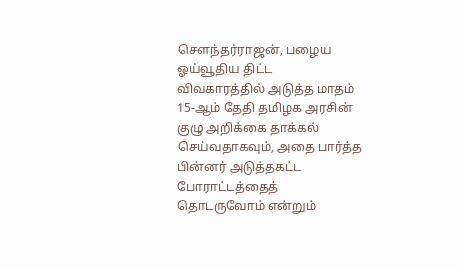சௌந்தர்ராஜன், பழைய ஓய்வூதிய திட்ட விவகாரத்தில் அடுத்த மாதம் 15-ஆம் தேதி தமிழக அரசின் குழு அறிக்கை தாக்கல் செய்வதாகவும், அதை பார்த்த பின்னர் அடுத்தகட்ட போராட்டத்தைத் தொடருவோம் என்றும்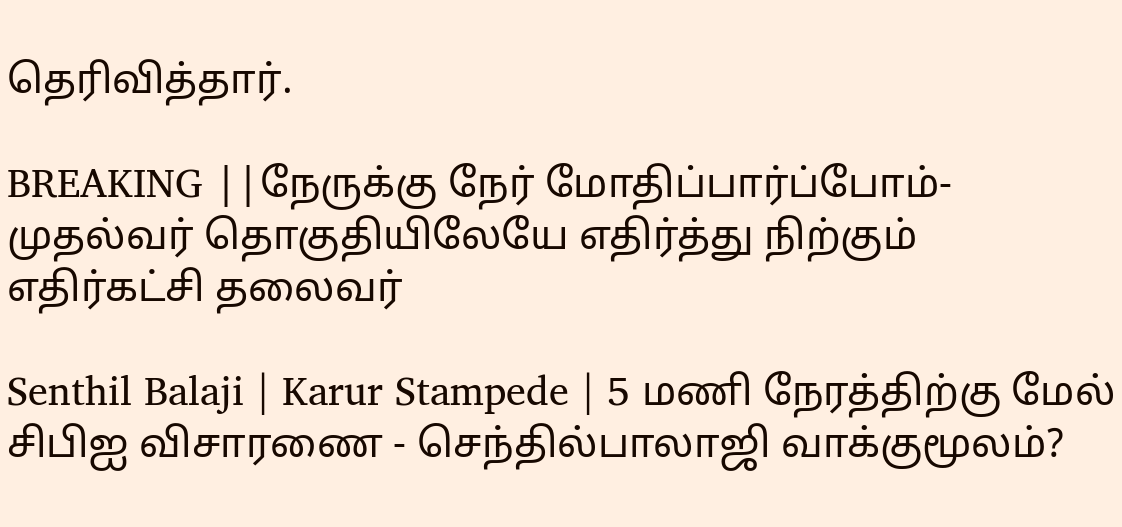தெரிவித்தார்.

BREAKING ||நேருக்கு நேர் மோதிப்பார்ப்போம்-முதல்வர் தொகுதியிலேயே எதிர்த்து நிற்கும் எதிர்கட்சி தலைவர்

Senthil Balaji | Karur Stampede | 5 மணி நேரத்திற்கு மேல் சிபிஐ விசாரணை - செந்தில்பாலாஜி வாக்குமூலம்?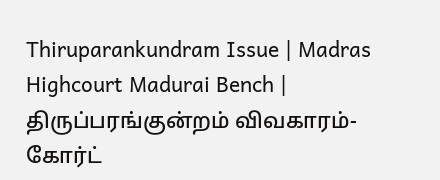Thiruparankundram Issue | Madras Highcourt Madurai Bench | திருப்பரங்குன்றம் விவகாரம்- கோர்ட்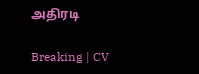அதிரடி

Breaking | CV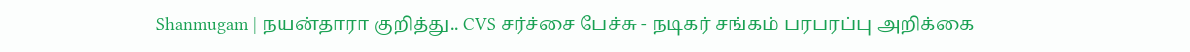Shanmugam | நயன்தாரா குறித்து.. CVS சர்ச்சை பேச்சு - நடிகர் சங்கம் பரபரப்பு அறிக்கை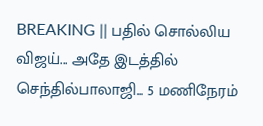BREAKING || பதில் சொல்லிய விஜய்... அதே இடத்தில் செந்தில்பாலாஜி... 5 மணிநேரம்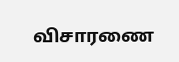விசாரணை